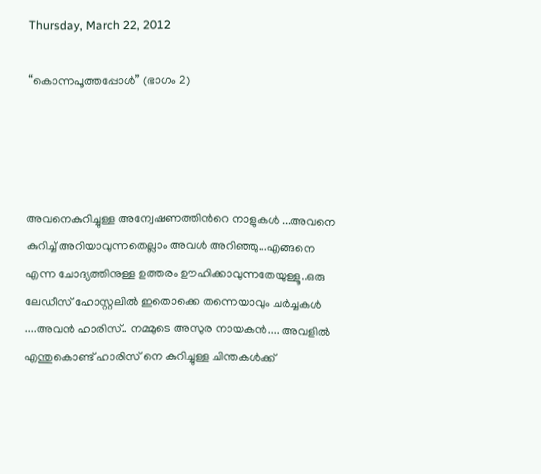Thursday, March 22, 2012

“കൊന്നപൂത്തപ്പോള്‍” (ഭാഗം 2)




അവനെകുറിച്ചുള്ള അന്വേഷണത്തിന്‍റെ നാളുകള്‍ ...അവനെ കുറിച്ച്‌ അറിയാവുന്നതെല്ലാം അവള്‍ അറിഞ്ഞു...എങ്ങനെ എന്ന ചോദ്യത്തിനുള്ള ഉത്തരം ഊഹിക്കാവുന്നതേയുള്ളൂ..ഒരു ലേഡീസ്‌ ഹോസ്റ്റലില്‍ ഇതൊക്കെ തന്നെയാവും ചര്‍ച്ചകള്‍ ....അവന്‍ ഹാരിസ്‌.. നമ്മുടെ അസുര നായകന്‍.... അവളില്‍ എന്തുകൊണ്ട് ഹാരിസ്‌ നെ കുറിച്ചുള്ള ചിന്തകള്‍ക്ക്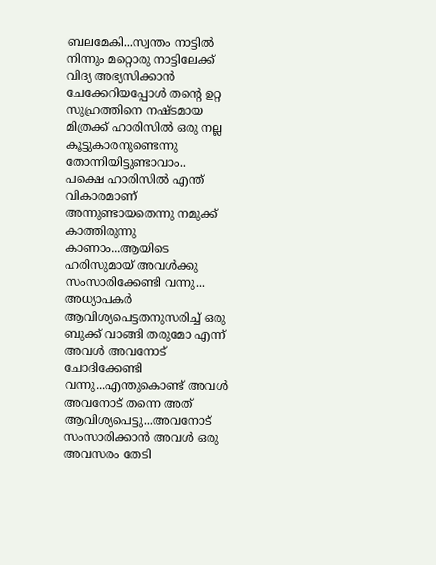ബലമേകി...സ്വന്തം നാട്ടില്‍ നിന്നും മറ്റൊരു നാട്ടിലേക്ക് വിദ്യ അഭ്യസിക്കാന്‍ ചേക്കേറിയപ്പോള്‍ തന്‍റെ ഉറ്റ സുഹ്രത്തിനെ നഷ്ടമായ മിത്രക്ക് ഹാരിസില്‍ ഒരു നല്ല കൂട്ടുകാരനുണ്ടെന്നു തോന്നിയിട്ടുണ്ടാവാം..
പക്ഷെ ഹാരിസില്‍ എന്ത് വികാരമാണ് അന്നുണ്ടായതെന്നു നമുക്ക് കാത്തിരുന്നു കാണാം...ആയിടെ ഹരിസുമായ്‌ അവള്‍ക്കു സംസാരിക്കേണ്ടി വന്നു...
അധ്യാപകര്‍ ആവിശ്യപെട്ടതനുസരിച്ച് ഒരു ബുക്ക്‌ വാങ്ങി തരുമോ എന്ന് അവള്‍ അവനോട് ചോദിക്കേണ്ടി വന്നു...എന്തുകൊണ്ട് അവള്‍ അവനോട് തന്നെ അത് ആവിശ്യപെട്ടു...അവനോട് സംസാരിക്കാന്‍ അവള്‍ ഒരു അവസരം തേടി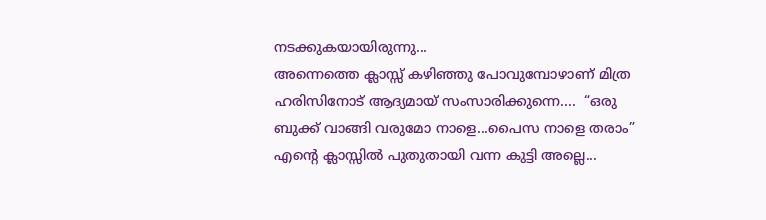നടക്കുകയായിരുന്നു...
അന്നെത്തെ ക്ലാസ്സ്‌ കഴിഞ്ഞു പോവുമ്പോഴാണ് മിത്ര ഹരിസിനോട് ആദ്യമായ്‌ സംസാരിക്കുന്നെ....  “ഒരു ബുക്ക്‌ വാങ്ങി വരുമോ നാളെ...പൈസ നാളെ തരാം”
എന്‍റെ ക്ലാസ്സില്‍ പുതുതായി വന്ന കുട്ടി അല്ലെ...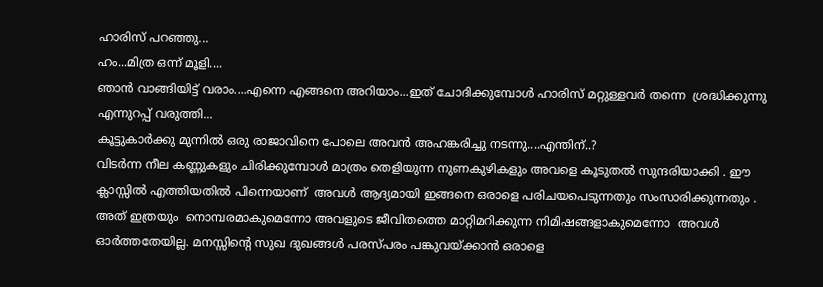ഹാരിസ്‌ പറഞ്ഞു...
ഹം...മിത്ര ഒന്ന് മൂളി....
ഞാന്‍ വാങ്ങിയിട്ട് വരാം....എന്നെ എങ്ങനെ അറിയാം...ഇത് ചോദിക്കുമ്പോള്‍ ഹാരിസ്‌ മറ്റുള്ളവര്‍ തന്നെ  ശ്രദ്ധിക്കുന്നു എന്നുറപ്പ് വരുത്തി...
കൂട്ടുകാര്‍ക്കു മുന്നില്‍ ഒരു രാജാവിനെ പോലെ അവന്‍ അഹങ്കരിച്ചു നടന്നു....എന്തിന്..?
വിടര്‍ന്ന നീല കണ്ണുകളും ചിരിക്കുമ്പോള്‍ മാത്രം തെളിയുന്ന നുണകുഴികളും അവളെ കൂടുതല്‍ സുന്ദരിയാക്കി . ഈ ക്ലാസ്സില്‍ എത്തിയതില്‍ പിന്നെയാണ്  അവള്‍ ആദ്യമായി ഇങ്ങനെ ഒരാളെ പരിചയപെടുന്നതും സംസാരിക്കുന്നതും . അത് ഇത്രയും  നൊമ്പരമാകുമെന്നോ അവളുടെ ജീവിതത്തെ മാറ്റിമറിക്കുന്ന നിമിഷങ്ങളാകുമെന്നോ  അവള്‍ ഓര്‍ത്തതേയില്ല. മനസ്സിന്‍റെ സുഖ ദുഖങ്ങള്‍ പരസ്പരം പങ്കുവയ്ക്കാന്‍ ഒരാളെ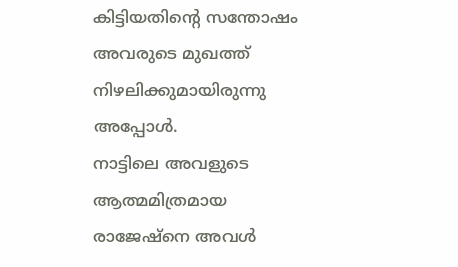കിട്ടിയതിന്റെ സന്തോഷം അവരുടെ മുഖത്ത് നിഴലിക്കുമായിരുന്നു അപ്പോള്‍.
നാട്ടിലെ അവളുടെ ആത്മമിത്രമായ രാജേഷ്നെ അവള്‍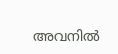അവനില്‍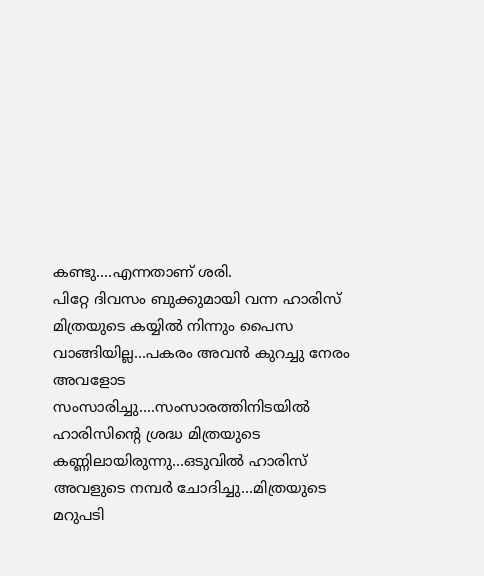കണ്ടു....എന്നതാണ് ശരി.
പിറ്റേ ദിവസം ബുക്കുമായി വന്ന ഹാരിസ്‌ മിത്രയുടെ കയ്യില്‍ നിന്നും പൈസ വാങ്ങിയില്ല...പകരം അവന്‍ കുറച്ചു നേരം അവളോട സംസാരിച്ചു....സംസാരത്തിനിടയില്‍ ഹാരിസിന്റെ ശ്രദ്ധ മിത്രയുടെ കണ്ണിലായിരുന്നു...ഒടുവില്‍ ഹാരിസ്‌ അവളുടെ നമ്പര്‍ ചോദിച്ചു...മിത്രയുടെ മറുപടി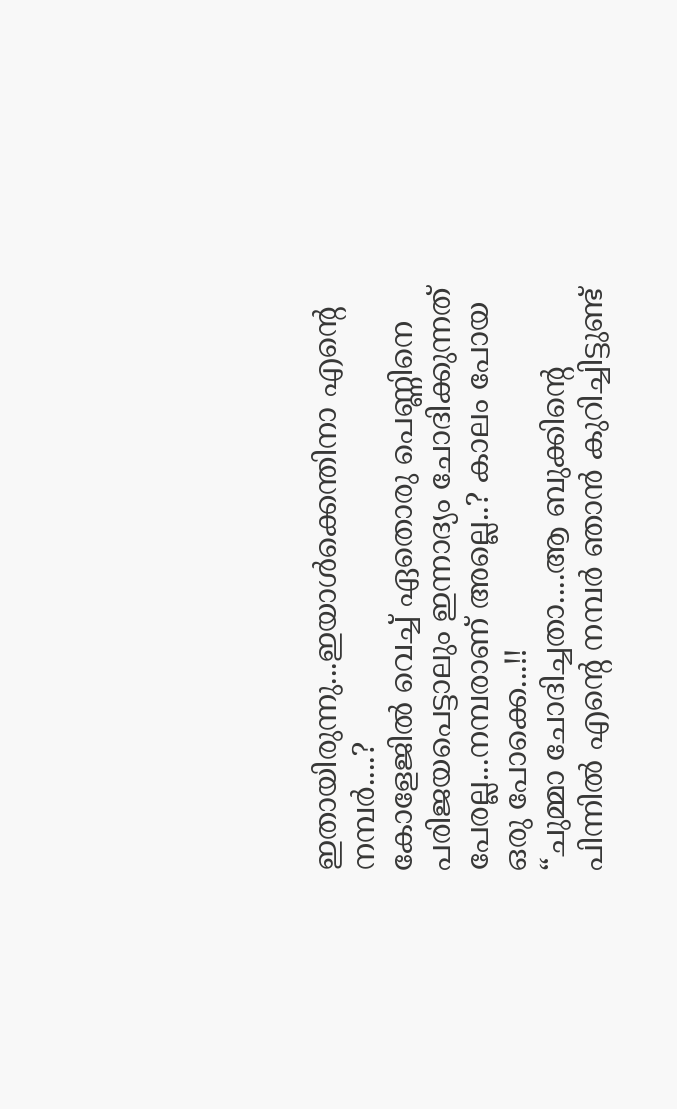ഇതായിരുന്നു...ഇയാള്‍ക്കെന്തിനാ എന്‍റെ നമ്പര്‍....?
കോളേജില്‍ വെച്ച് ഏതൊരു പെണ്ണിനെ പരിജയപെട്ടാലും ഇന്നാദ്യം ചോദിക്കുന്നത് പേരല്ല...നമ്പരാണ് അല്ലെ..? കാലം പോയ ഒരു പോക്കെ...!!
“ചുമ്മാ ചോദിച്ചതാ....ആ ബുക്കിന്റെ പിന്നില്‍ എന്‍റെ നമ്പര്‍ ഞാന്‍ കുറിച്ചിട്ടുണ്ട്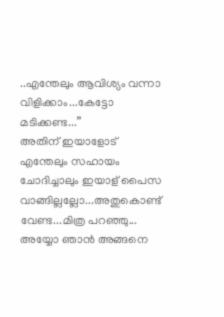..എന്തേലും ആവിശ്യം വന്നാ വിളിക്കാം...കേട്ടോ മടിക്കണ്ട...”
അതിന് ഇയാളോട് എന്തേലും സഹായം ചോദിച്ചാലും ഇയാള് പൈസ വാങ്ങില്ലല്ലോ...അതുകൊണ്ട് വേണ്ട...മിത്ര പറഞ്ഞു...
അയ്യോ ഞാന്‍ അങ്ങനെ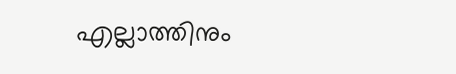എല്ലാത്തിനും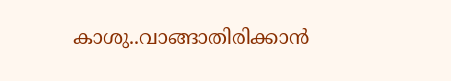കാശു..വാങ്ങാതിരിക്കാന്‍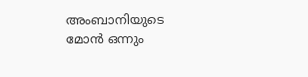അംബാനിയുടെ മോന്‍ ഒന്നും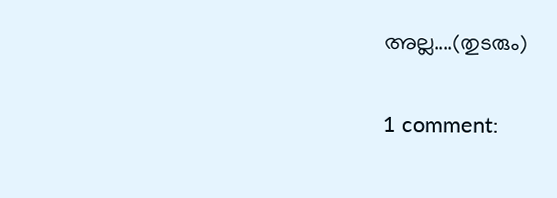അല്ല....(തുടരും)

1 comment: